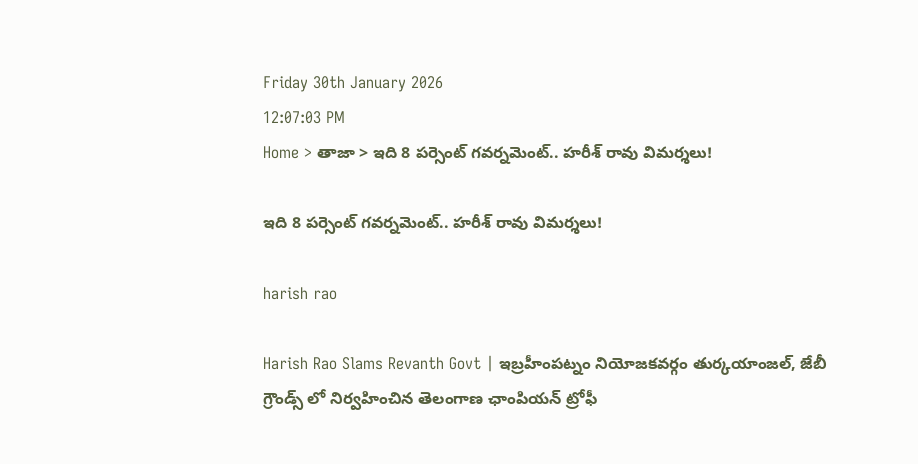Friday 30th January 2026
12:07:03 PM
Home > తాజా > ఇది 8 పర్సెంట్ గవర్నమెంట్.. హరీశ్ రావు విమర్శలు!

ఇది 8 పర్సెంట్ గవర్నమెంట్.. హరీశ్ రావు విమర్శలు!

harish rao

Harish Rao Slams Revanth Govt | ఇబ్రహీంపట్నం నియోజకవర్గం తుర్కయాంజల్, జేబీ గ్రౌండ్స్ లో నిర్వహించిన తెలంగాణ ఛాంపియన్ ట్రోఫీ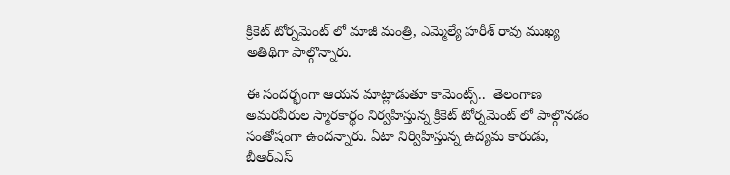క్రికెట్ టోర్నమెంట్ లో మాజీ మంత్రి, ఎమ్మెల్యే హరీశ్ రావు ముఖ్య అతిథిగా పాల్గొన్నారు.

ఈ సందర్భంగా ఆయన మాట్లాడుతూ కామెంట్స్..  తెలంగాణ అమరవీరుల స్మారకార్థం నిర్వహిస్తున్న క్రికెట్ టోర్నమెంట్ లో పాల్గొనడం సంతోషంగా ఉందన్నారు. ఏటా నిర్విహిస్తున్న ఉద్యమ కారుడు, బీఆర్ఎస్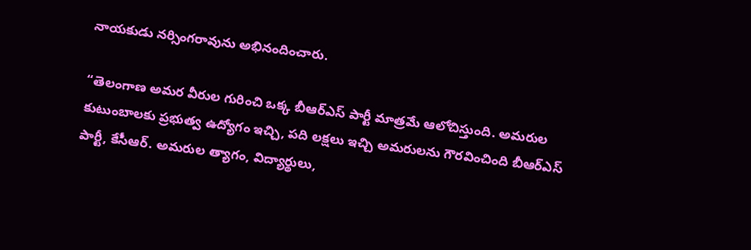నాయకుడు నర్సింగరావును అభినందించారు.

“తెలంగాణ అమర వీరుల గురించి ఒక్క బీఆర్ఎస్ పార్టీ మాత్రమే ఆలోచిస్తుంది. అమరుల కుటుంబాలకు ప్రభుత్వ ఉద్యోగం ఇచ్చి, పది లక్షలు ఇచ్చి అమరులను గౌరవించింది బీఆర్ఎస్ పార్టీ, కేసీఆర్. అమరుల త్యాగం, విద్యార్థులు,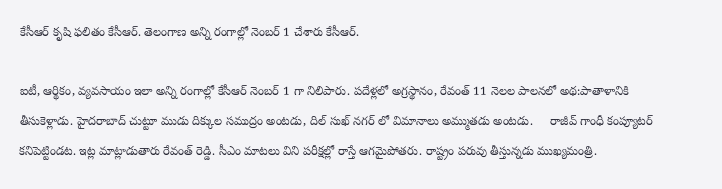కేసీఆర్ కృషి ఫలితం కేసీఆర్. తెలంగాణ అన్ని రంగాల్లో నెంబర్ 1 చేశారు కేసీఆర్.

ఐటీ, ఆర్థికం, వ్యవసాయం ఇలా అన్ని రంగాల్లో కేసీఆర్ నెంబర్ 1 గా నిలిపారు. పదేళ్లలో అగ్రస్థానం, రేవంత్ 11 నెలల పాలనలో అథ:పాతాళానికి తీసుకెళ్లాడు. హైదరాబాద్ చుట్టూ ముడు దిక్కుల సముద్రం అంటడు, దిల్ సుఖ్ నగర్ లో విమానాలు అమ్ముతడు అంటడు.     రాజీవ్ గాంధీ కంప్యూటర్ కనిపెట్టిండట. ఇట్ల మాట్లాడుతారు రేవంత్ రెడ్డి. సీఎం మాటలు విని పరీక్షల్లో రాస్తే ఆగమైపోతరు. రాష్ట్రం పరువు తీస్తున్నడు ముఖ్యమంత్రి.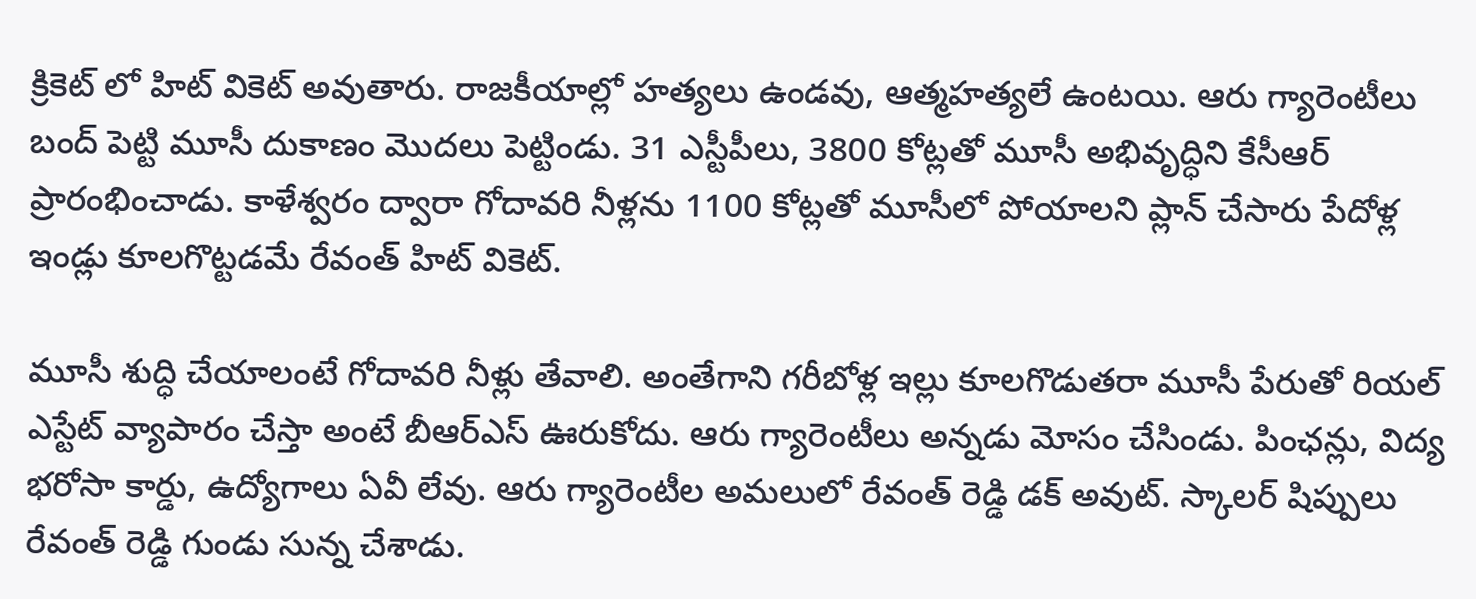క్రికెట్ లో హిట్ వికెట్ అవుతారు. రాజకీయాల్లో హత్యలు ఉండవు, ఆత్మహత్యలే ఉంటయి. ఆరు గ్యారెంటీలు బంద్ పెట్టి మూసీ దుకాణం మొదలు పెట్టిండు. 31 ఎస్టీపీలు, 3800 కోట్లతో మూసీ అభివృద్ధిని కేసీఆర్ ప్రారంభించాడు. కాళేశ్వరం ద్వారా గోదావరి నీళ్లను 1100 కోట్లతో మూసీలో పోయాలని ప్లాన్ చేసారు పేదోళ్ల ఇండ్లు కూలగొట్టడమే రేవంత్ హిట్ వికెట్.

మూసీ శుద్ధి చేయాలంటే గోదావరి నీళ్లు తేవాలి. అంతేగాని గరీబోళ్ల ఇల్లు కూలగొడుతరా మూసీ పేరుతో రియల్ ఎస్టేట్ వ్యాపారం చేస్తా అంటే బీఆర్ఎస్ ఊరుకోదు. ఆరు గ్యారెంటీలు అన్నడు మోసం చేసిండు. పింఛన్లు, విద్య భరోసా కార్డు, ఉద్యోగాలు ఏవీ లేవు. ఆరు గ్యారెంటీల అమలులో రేవంత్ రెడ్డి డక్ అవుట్. స్కాలర్ షిప్పులు రేవంత్ రెడ్డి గుండు సున్న చేశాడు.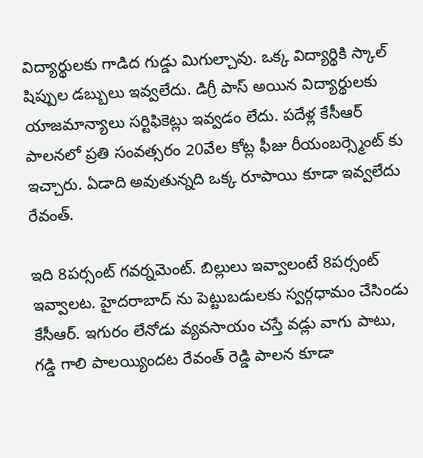విద్యార్థులకు గాడిద గుడ్డు మిగుల్చావు. ఒక్క విద్యార్థికి స్కాల్ షిప్పుల డబ్బులు ఇవ్వలేదు. డిగ్రీ పాస్ అయిన విద్యార్థులకు యాజమాన్యాలు సర్టిఫికెట్లు ఇవ్వడం లేదు. పదేళ్ల కేసీఆర్ పాలనలో ప్రతి సంవత్సరం 20వేల కోట్ల ఫీజు రీయంబర్స్మెంట్ కు ఇచ్చారు. ఏడాది అవుతున్నది ఒక్క రూపాయి కూడా ఇవ్వలేదు రేవంత్.

ఇది 8పర్సంట్ గవర్నమెంట్. బిల్లులు ఇవ్వాలంటే 8పర్సంట్ ఇవ్వాలట. హైదరాబాద్ ను పెట్టుబడులకు స్వర్గధామం చేసిండు కేసీఆర్. ఇగురం లేనోడు వ్యవసాయం చస్తే వడ్లు వాగు పాటు, గడ్డి గాలి పాలయ్యిందట రేవంత్ రెడ్డి పాలన కూడా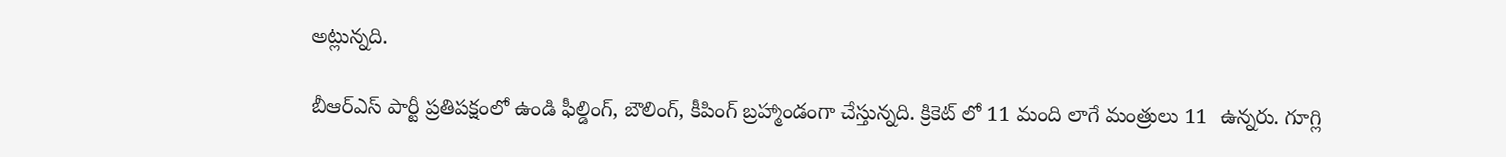అట్లున్నది.

బీఆర్ఎస్ పార్టీ ప్రతిపక్షంలో ఉండి ఫీల్డింగ్, బౌలింగ్, కీపింగ్ బ్రహ్మాండంగా చేస్తున్నది. క్రికెట్ లో 11 మంది లాగే మంత్రులు 11  ఉన్నరు. గూగ్లి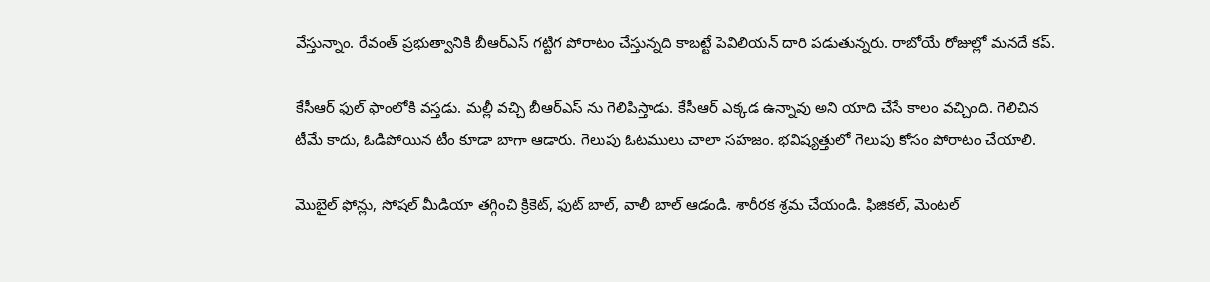వేస్తున్నాం. రేవంత్ ప్రభుత్వానికి బీఆర్ఎస్ గట్టిగ పోరాటం చేస్తున్నది కాబట్టే పెవిలియన్ దారి పడుతున్నరు. రాబోయే రోజుల్లో మనదే కప్.

కేసీఆర్ ఫుల్ ఫాంలోకి వస్తడు. మల్లీ వచ్చి బీఆర్ఎస్ ను గెలిపిస్తాడు. కేసీఆర్ ఎక్కడ ఉన్నావు అని యాది చేసే కాలం వచ్చింది. గెలిచిన టీమే కాదు, ఓడిపోయిన టీం కూడా బాగా ఆడారు. గెలుపు ఓటములు చాలా సహజం. భవిష్యత్తులో గెలుపు కోసం పోరాటం చేయాలి.

మొబైల్ ఫోన్లు, సోషల్ మీడియా తగ్గించి క్రికెట్, ఫుట్ బాల్, వాలీ బాల్ ఆడండి. శారీరక శ్రమ చేయండి. ఫిజికల్, మెంటల్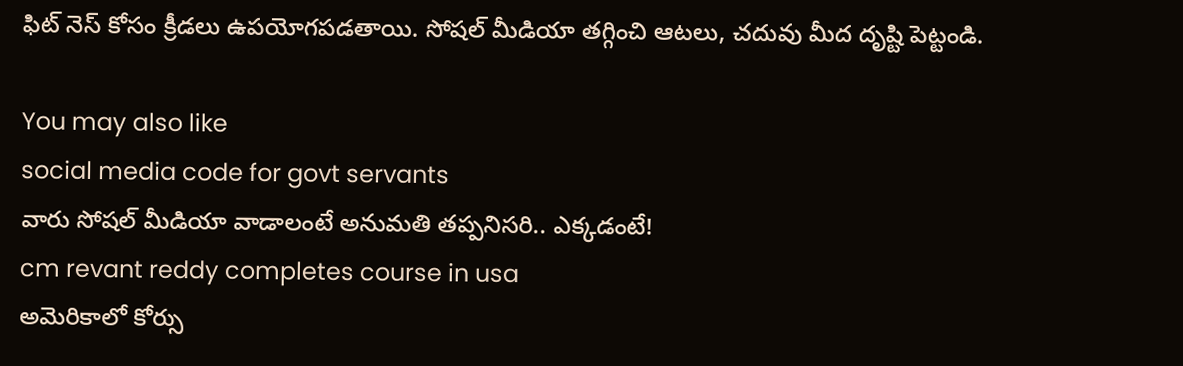ఫిట్ నెస్ కోసం క్రీడలు ఉపయోగపడతాయి. సోషల్ మీడియా తగ్గించి ఆటలు, చదువు మీద దృష్టి పెట్టండి.

You may also like
social media code for govt servants
వారు సోషల్ మీడియా వాడాలంటే అనుమతి తప్పనిసరి.. ఎక్కడంటే!
cm revant reddy completes course in usa
అమెరికాలో కోర్సు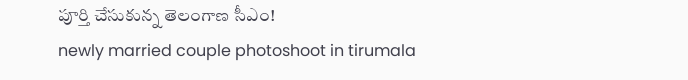పూర్తి చేసుకున్న తెలంగాణ సీఎం!
newly married couple photoshoot in tirumala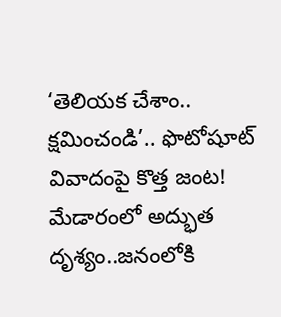‘తెలియక చేశాం.. క్షమించండి’.. ఫొటోషూట్ వివాదంపై కొత్త జంట!
మేడారంలో అద్భుత దృశ్యం..జనంలోకి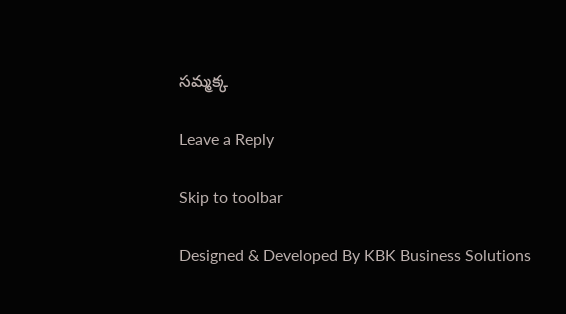సమ్మక్క

Leave a Reply

Skip to toolbar

Designed & Developed By KBK Business Solutions